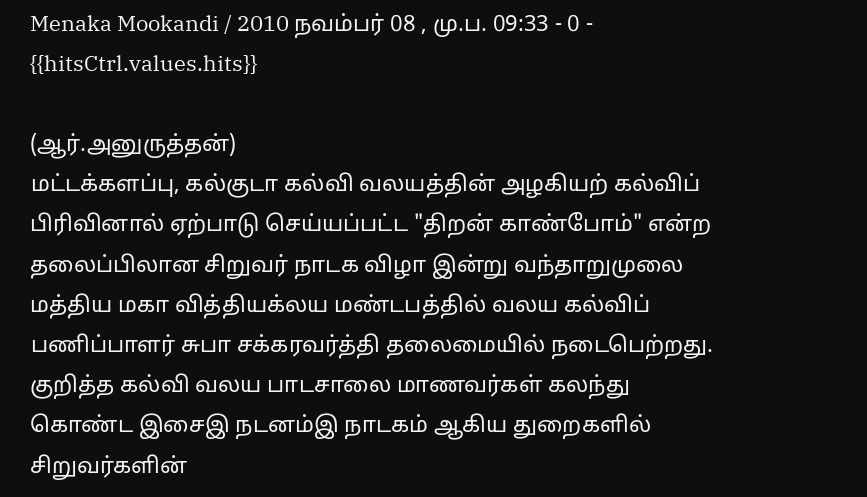Menaka Mookandi / 2010 நவம்பர் 08 , மு.ப. 09:33 - 0 - {{hitsCtrl.values.hits}}

(ஆர்.அனுருத்தன்)
மட்டக்களப்பு, கல்குடா கல்வி வலயத்தின் அழகியற் கல்விப் பிரிவினால் ஏற்பாடு செய்யப்பட்ட "திறன் காண்போம்" என்ற தலைப்பிலான சிறுவர் நாடக விழா இன்று வந்தாறுமுலை மத்திய மகா வித்தியக்லய மண்டபத்தில் வலய கல்விப் பணிப்பாளர் சுபா சக்கரவர்த்தி தலைமையில் நடைபெற்றது.
குறித்த கல்வி வலய பாடசாலை மாணவர்கள் கலந்து கொண்ட இசைஇ நடனம்இ நாடகம் ஆகிய துறைகளில் சிறுவர்களின்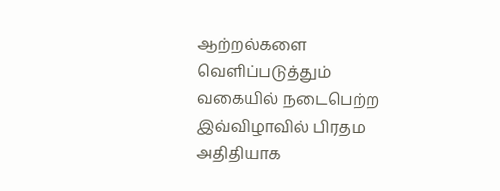ஆற்றல்களை வெளிப்படுத்தும் வகையில் நடைபெற்ற இவ்விழாவில் பிரதம அதிதியாக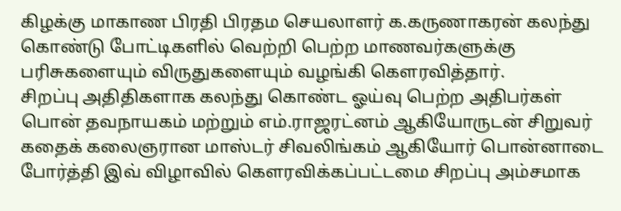கிழக்கு மாகாண பிரதி பிரதம செயலாளர் க.கருணாகரன் கலந்து கொண்டு போட்டிகளில் வெற்றி பெற்ற மாணவர்களுக்கு பரிசுகளையும் விருதுகளையும் வழங்கி கெளரவித்தார்.
சிறப்பு அதிதிகளாக கலந்து கொண்ட ஓய்வு பெற்ற அதிபர்கள் பொன் தவநாயகம் மற்றும் எம்.ராஜரட்னம் ஆகியோருடன் சிறுவர் கதைக் கலைஞரான மாஸ்டர் சிவலிங்கம் ஆகியோர் பொன்னாடை போர்த்தி இவ் விழாவில் கெளரவிக்கப்பட்டமை சிறப்பு அம்சமாக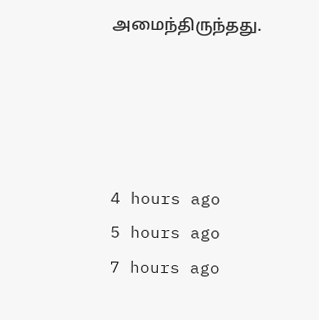அமைந்திருந்தது.




4 hours ago
5 hours ago
7 hours ago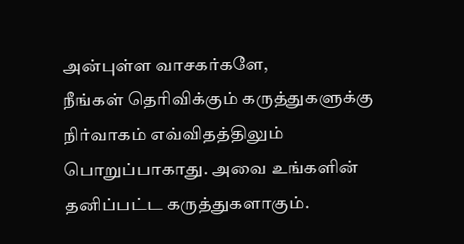அன்புள்ள வாசகர்களே,
நீங்கள் தெரிவிக்கும் கருத்துகளுக்கு நிர்வாகம் எவ்விதத்திலும் பொறுப்பாகாது. அவை உங்களின் தனிப்பட்ட கருத்துகளாகும்.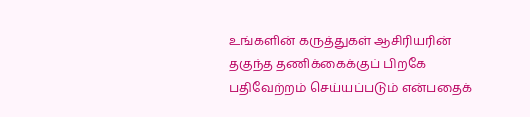உங்களின் கருத்துகள் ஆசிரியரின் தகுந்த தணிக்கைக்குப் பிறகே பதிவேற்றம் செய்யப்படும் என்பதைக்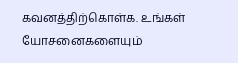கவனத்திற்கொள்க. உங்கள் யோசனைகளையும்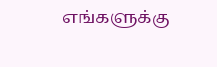எங்களுக்கு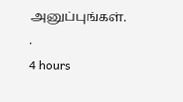அனுப்புங்கள். .
4 hours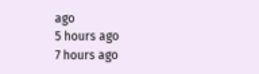ago
5 hours ago
7 hours ago